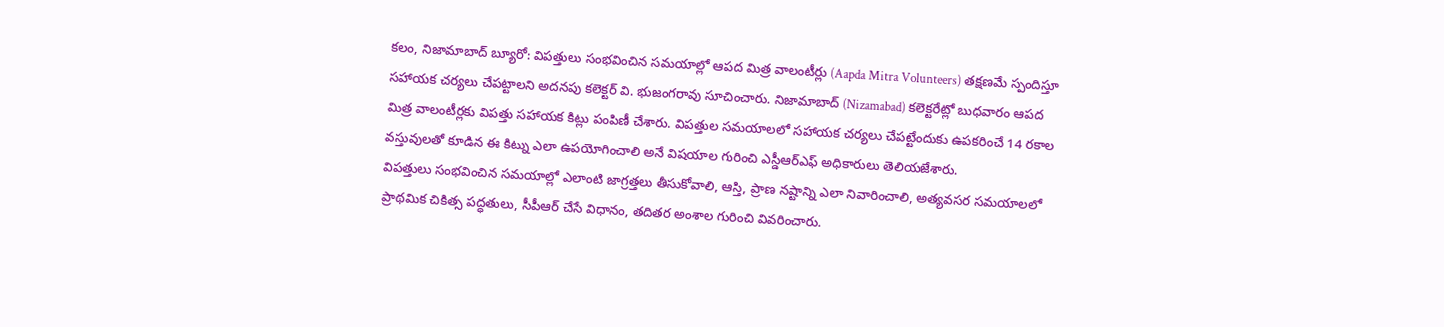కలం, నిజామాబాద్ బ్యూరో: విపత్తులు సంభవించిన సమయాల్లో ఆపద మిత్ర వాలంటీర్లు (Aapda Mitra Volunteers) తక్షణమే స్పందిస్తూ సహాయక చర్యలు చేపట్టాలని అదనపు కలెక్టర్ వి. భుజంగరావు సూచించారు. నిజామాబాద్ (Nizamabad) కలెక్టరేట్లో బుధవారం ఆపద మిత్ర వాలంటీర్లకు విపత్తు సహాయక కిట్లు పంపిణీ చేశారు. విపత్తుల సమయాలలో సహాయక చర్యలు చేపట్టేందుకు ఉపకరించే 14 రకాల వస్తువులతో కూడిన ఈ కిట్ను ఎలా ఉపయోగించాలి అనే విషయాల గురించి ఎస్డీఆర్ఎఫ్ అధికారులు తెలియజేశారు.
విపత్తులు సంభవించిన సమయాల్లో ఎలాంటి జాగ్రత్తలు తీసుకోవాలి, ఆస్తి, ప్రాణ నష్టాన్ని ఎలా నివారించాలి, అత్యవసర సమయాలలో ప్రాథమిక చికిత్స పద్ధతులు, సీపీఆర్ చేసే విధానం, తదితర అంశాల గురించి వివరించారు.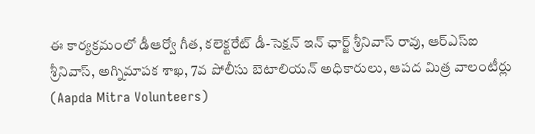ఈ కార్యక్రమంలో డీఆర్వో గీత, కలెక్టరేట్ డీ-సెక్షన్ ఇన్ ఛార్జ్ శ్రీనివాస్ రావు, ఆర్ఎస్ఐ శ్రీనివాస్, అగ్నిమాపక శాఖ, 7వ పోలీసు బెటాలియన్ అధికారులు, ఆపద మిత్ర వాలంటీర్లు (Aapda Mitra Volunteers)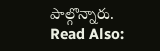పాల్గొన్నారు.
Read Also: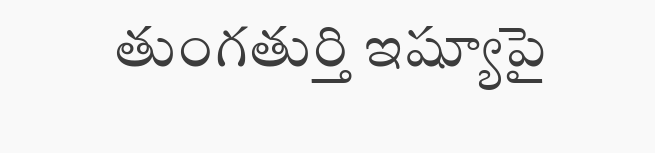తుంగతుర్తి ఇష్యూపై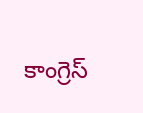కాంగ్రెస్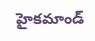హైకమాండ్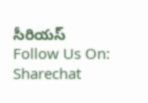సీరియస్
Follow Us On: Sharechat